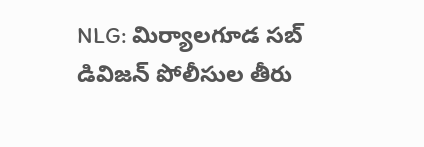NLG: మిర్యాలగూడ సబ్ డివిజన్ పోలీసుల తీరు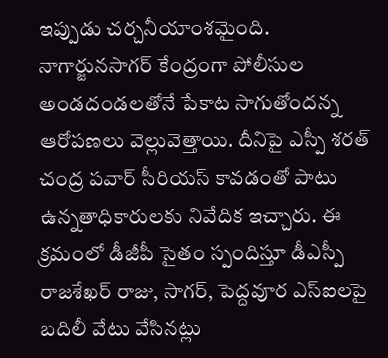ఇప్పుడు చర్చనీయాంశమైంది. నాగార్జునసాగర్ కేంద్రంగా పోలీసుల అండదండలతోనే పేకాట సాగుతోందన్న ఆరోపణలు వెల్లువెత్తాయి. దీనిపై ఎస్పీ శరత్ చంద్ర పవార్ సీరియస్ కావడంతో పాటు ఉన్నతాధికారులకు నివేదిక ఇచ్చారు. ఈ క్రమంలో డీజీపీ సైతం స్పందిస్తూ డీఎస్పీ రాజశేఖర్ రాజు, సాగర్, పెద్దవూర ఎస్ఐలపై బదిలీ వేటు వేసినట్లు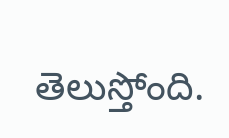తెలుస్తోంది.